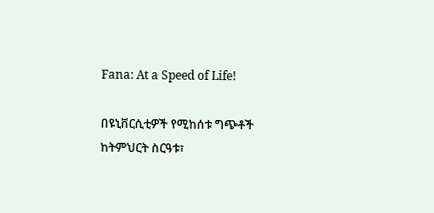Fana: At a Speed of Life!

በዩኒቨርሲቲዎች የሚከሰቱ ግጭቶች ከትምህርት ስርዓቱ፣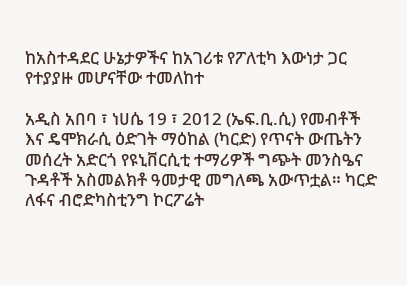ከአስተዳደር ሁኔታዎችና ከአገሪቱ የፖለቲካ እውነታ ጋር የተያያዙ መሆናቸው ተመለከተ

አዲስ አበባ ፣ ነሀሴ 19 ፣ 2012 (ኤፍ.ቢ.ሲ) የመብቶች እና ዴሞክራሲ ዕድገት ማዕከል (ካርድ) የጥናት ውጤትን መሰረት አድርጎ የዩኒቨርሲቲ ተማሪዎች ግጭት መንስዔና ጉዳቶች አስመልክቶ ዓመታዊ መግለጫ አውጥቷል። ካርድ ለፋና ብሮድካስቲንግ ኮርፖሬት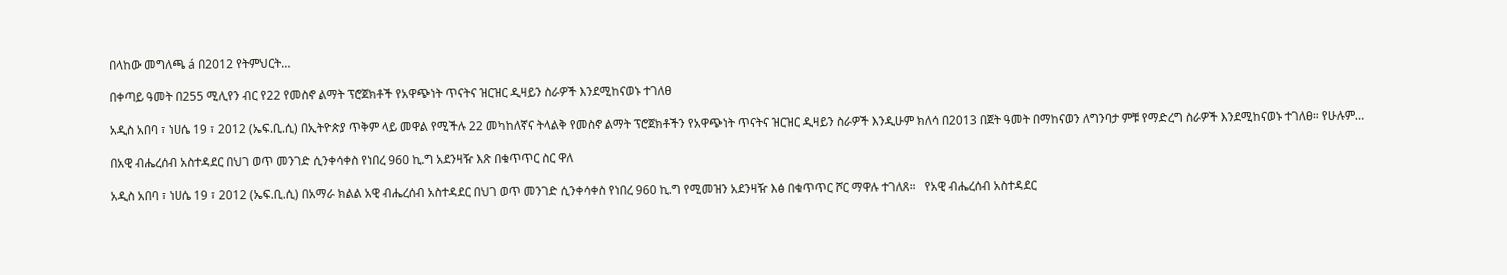በላከው መግለጫ á በ2012 የትምህርት…

በቀጣይ ዓመት በ255 ሚሊየን ብር የ22 የመስኖ ልማት ፕሮጀክቶች የአዋጭነት ጥናትና ዝርዝር ዲዛይን ስራዎች እንደሚከናወኑ ተገለፀ

አዲስ አበባ ፣ ነሀሴ 19 ፣ 2012 (ኤፍ.ቢ.ሲ) በኢትዮጵያ ጥቅም ላይ መዋል የሚችሉ 22 መካከለኛና ትላልቅ የመስኖ ልማት ፕሮጀክቶችን የአዋጭነት ጥናትና ዝርዝር ዲዛይን ስራዎች እንዲሁም ክለሳ በ2013 በጀት ዓመት በማከናወን ለግንባታ ምቹ የማድረግ ስራዎች እንደሚከናወኑ ተገለፀ። የሁሉም…

በአዊ ብሔረሰብ አስተዳደር በህገ ወጥ መንገድ ሲንቀሳቀስ የነበረ 960 ኪ.ግ አደንዛዥ እጽ በቁጥጥር ስር ዋለ

አዲስ አበባ ፣ ነሀሴ 19 ፣ 2012 (ኤፍ.ቢ.ሲ) በአማራ ክልል አዊ ብሔረሰብ አስተዳደር በህገ ወጥ መንገድ ሲንቀሳቀስ የነበረ 960 ኪ.ግ የሚመዝን አደንዛዥ እፅ በቁጥጥር ሾር ማዋሉ ተገለጸ።   የአዊ ብሔረሰብ አስተዳደር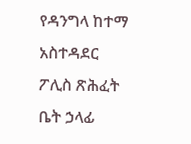የዳንግላ ከተማ አስተዳደር ፖሊስ ጽሕፈት ቤት ኃላፊ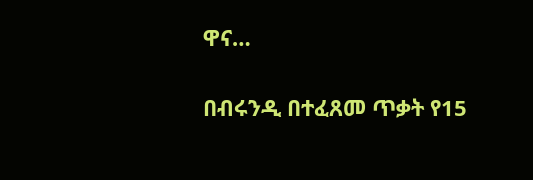ዋና…

በብሩንዲ በተፈጸመ ጥቃት የ15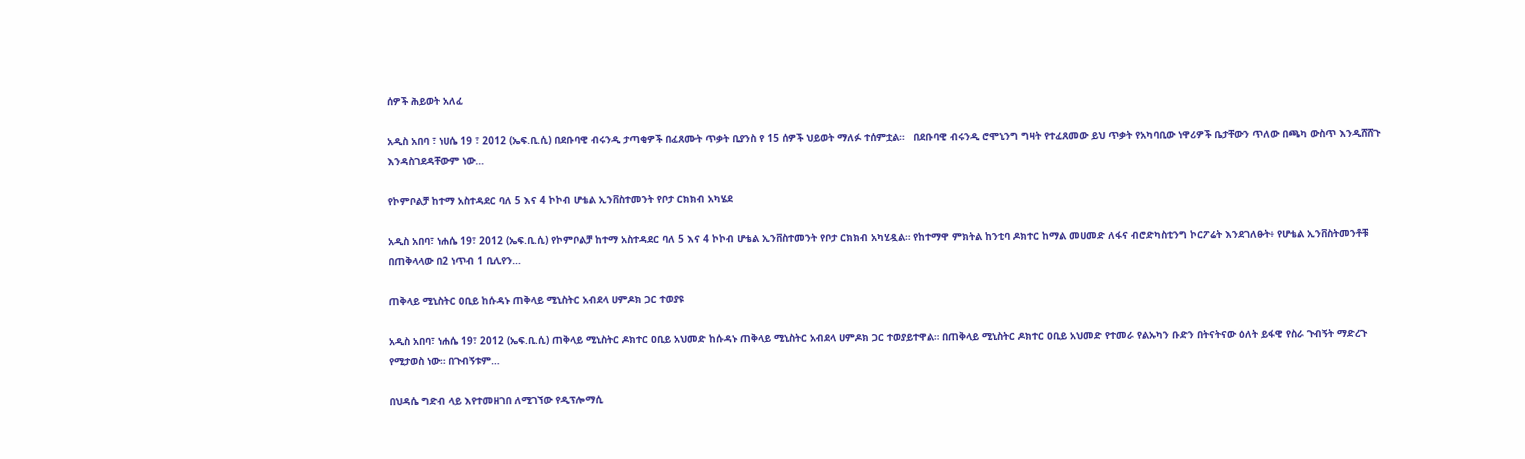ሰዎች ሕይወት አለፈ

አዲስ አበባ ፣ ነሀሴ 19 ፣ 2012 (ኤፍ.ቢ.ሲ) በደቡባዊ ብሩንዲ ታጣቂዎች በፈጸሙት ጥቃት ቢያንስ የ 15 ሰዎች ህይወት ማለፉ ተሰምቷል።   በደቡባዊ ብሩንዲ ሮሞኒንግ ግዛት የተፈጸመው ይህ ጥቃት የአካባቢው ነዋሪዎች ቤታቸውን ጥለው በጫካ ውስጥ እንዲሸሸጉ እንዳስገደዳቸውም ነው…

የኮምቦልቻ ከተማ አስተዳደር ባለ 5 እና 4 ኮኮብ ሆቴል ኢንቨስተመንት የቦታ ርክክብ አካሄደ

አዲስ አበባ፣ ነሐሴ 19፣ 2012 (ኤፍ.ቢ.ሲ) የኮምቦልቻ ከተማ አስተዳደር ባለ 5 እና 4 ኮኮብ ሆቴል ኢንቨስተመንት የቦታ ርክክብ አካሂዷል። የከተማዋ ምክትል ከንቲባ ዶክተር ከማል መሀመድ ለፋና ብሮድካስቲንግ ኮርፖሬት እንደገለፁት፥ የሆቴል ኢንቨስትመንቶቹ በጠቅላላው በ2 ነጥብ 1 ቢሊየን…

ጠቅላይ ሚኒስትር ዐቢይ ከሱዳኑ ጠቅላይ ሚኒስትር አብደላ ሀምዶክ ጋር ተወያዩ

አዲስ አበባ፣ ነሐሴ 19፣ 2012 (ኤፍ.ቢ.ሲ) ጠቅላይ ሚኒስትር ዶክተር ዐቢይ አህመድ ከሱዳኑ ጠቅላይ ሚኒስትር አብደላ ሀምዶክ ጋር ተወያይተዋል። በጠቅላይ ሚኒስትር ዶክተር ዐቢይ አህመድ የተመራ የልኡካን ቡድን በትናትናው ዕለት ይፋዊ የስራ ጉብኝት ማድረጉ የሚታወስ ነው። በጉብኝቱም…

በህዳሴ ግድብ ላይ እየተመዘገበ ለሚገኘው የዲፕሎማሲ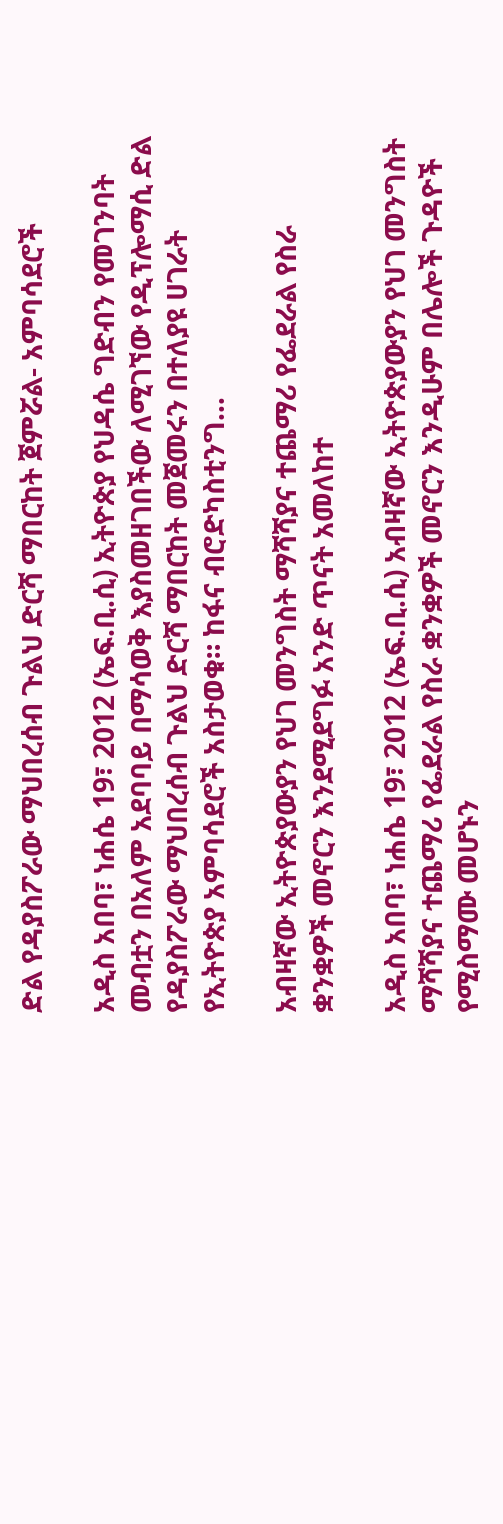ድል የዳያስፖራው ማህበረሰብ ጉልህ ድርሻ ማበርከት ጀምሯል- አምባሳደሮች

አዲስ አበባ፣ ነሐሴ 19፣ 2012 (ኤፍ.ቢ.ሲ) ኢትዮጵያ የህዳሴ ግድብን የመገንባት መብቷን በአለም አደባባይ በማሳወቅ እያስመዘገበችው ለሚገኘው የዲፕሎማሲ ድል የዳያስፖራው ማህበረሰብ ጉልህ ድርሻ ማበርከት መጀመሩን በተለያዩ ሀገራት የኢትዮጵያ አምባሳደሮች አስታወቁ። ከፋና ብሮድካስቲንግ…

አብዛኛው ኢትዮጵያውያን የህገ መንግስት ማሻሻያና ተጨማሪ የፌደራል የስራ ቋንቋዎች መኖርን እንደሚደግፉ አንድ ጥናት አመለከተ

አዲስ አበባ፣ ነሐሴ 19፣ 2012 (ኤፍ.ቢ.ሲ) አብዛኛው ኢትዮጵያውያን የህገ መንግስት ማሻሻያና ተጨማሪ የፌደራል የስራ ቋንቋዎች መኖርን እንዲሁም በሌሎች ጉዳዮች የሚስማሙ መሆኑን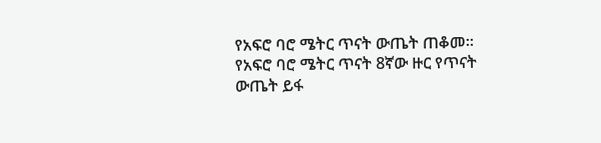የአፍሮ ባሮ ሜትር ጥናት ውጤት ጠቆመ። የአፍሮ ባሮ ሜትር ጥናት 8ኛው ዙር የጥናት ውጤት ይፋ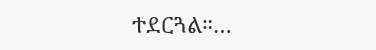ተደርጓል።…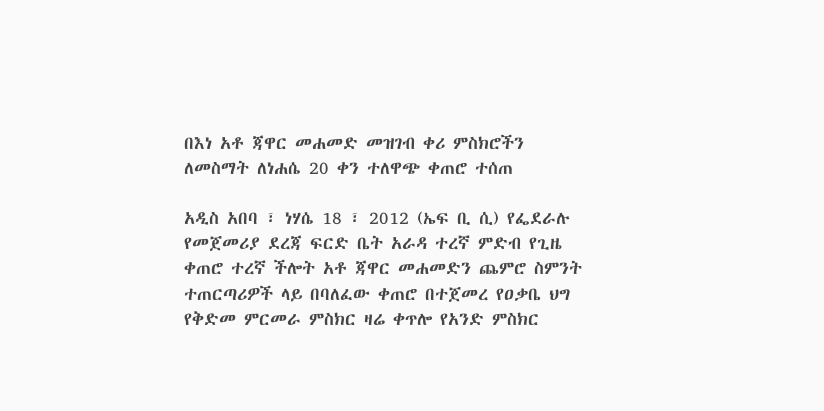በእነ አቶ ጃዋር መሐመድ መዝገብ ቀሪ ምስክሮችን ለመስማት ለነሐሴ 20 ቀን ተለዋጭ ቀጠሮ ተሰጠ

አዲስ አበባ ፣ ነሃሴ 18 ፣ 2012 (ኤፍ ቢ ሲ) የፌደራሉ የመጀመሪያ ደረጃ ፍርድ ቤት አራዳ ተረኛ ምድብ የጊዜ ቀጠሮ ተረኛ ችሎት አቶ ጃዋር መሐመድን ጨምሮ ስምንት ተጠርጣሪዎች ላይ በባለፈው ቀጠሮ በተጀመረ የዐቃቤ ህግ የቅድመ ምርመራ ምስክር ዛሬ ቀጥሎ የአንድ ምስክር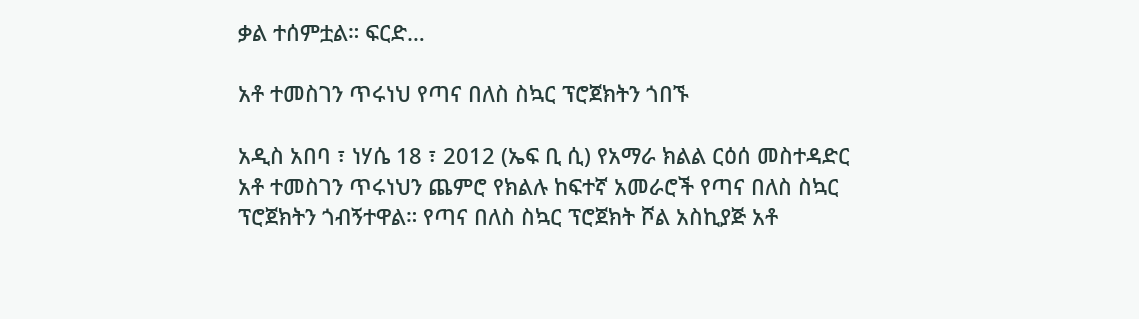ቃል ተሰምቷል። ፍርድ…

አቶ ተመስገን ጥሩነህ የጣና በለስ ስኳር ፕሮጀክትን ጎበኙ

አዲስ አበባ ፣ ነሃሴ 18 ፣ 2012 (ኤፍ ቢ ሲ) የአማራ ክልል ርዕሰ መስተዳድር አቶ ተመስገን ጥሩነህን ጨምሮ የክልሉ ከፍተኛ አመራሮች የጣና በለስ ስኳር ፕሮጀክትን ጎብኝተዋል። የጣና በለስ ስኳር ፕሮጀክት ሾል አስኪያጅ አቶ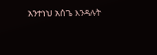አንተነህ አሰጌ እንዳሉት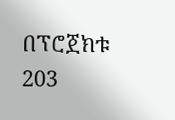በፕሮጀክቱ 203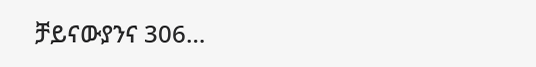ቻይናውያንና 306…